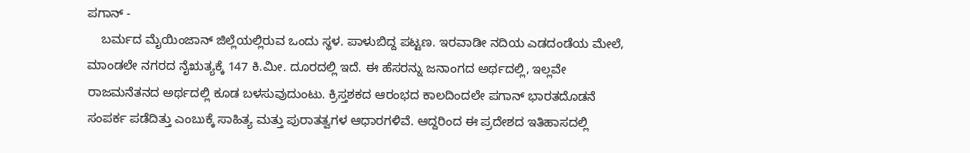ಪಗಾನ್ -
    ಬರ್ಮದ ಮೈಯಿಂಜಾನ್ ಜಿಲ್ಲೆಯಲ್ಲಿರುವ ಒಂದು ಸ್ಥಳ. ಪಾಳುಬಿದ್ದ ಪಟ್ಟಣ. ಇರವಾಡೀ ನದಿಯ ಎಡದಂಡೆಯ ಮೇಲೆ, ಮಾಂಡಲೇ ನಗರದ ನೈಋತ್ಯಕ್ಕೆ 147 ಕಿ.ಮೀ. ದೂರದಲ್ಲಿ ಇದೆ. ಈ ಹೆಸರನ್ನು ಜನಾಂಗದ ಅರ್ಥದಲ್ಲಿ, ಇಲ್ಲವೇ ರಾಜಮನೆತನದ ಅರ್ಥದಲ್ಲಿ ಕೂಡ ಬಳಸುವುದುಂಟು. ಕ್ರಿಸ್ತಶಕದ ಆರಂಭದ ಕಾಲದಿಂದಲೇ ಪಗಾನ್ ಭಾರತದೊಡನೆ ಸಂಪರ್ಕ ಪಡೆದಿತ್ತು ಎಂಬುಕ್ಕೆ ಸಾಹಿತ್ಯ ಮತ್ತು ಪುರಾತತ್ವಗಳ ಆಧಾರಗಳಿವೆ. ಆದ್ದರಿಂದ ಈ ಪ್ರದೇಶದ ಇತಿಹಾಸದಲ್ಲಿ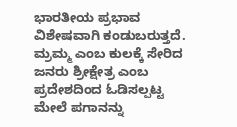ಭಾರತೀಯ ಪ್ರಭಾವ ವಿಶೇಷವಾಗಿ ಕಂಡುಬರುತ್ತದೆ. ಮ್ರಮ್ಮ ಎಂಬ ಕುಲಕ್ಕೆ ಸೇರಿದ ಜನರು ಶ್ರೀಕ್ಷೇತ್ರ ಎಂಬ ಪ್ರದೇಶದಿಂದ ಓಡಿಸಲ್ಪಟ್ಟ ಮೇಲೆ ಪಗಾನನ್ನು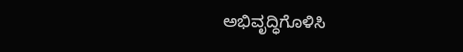ಅಭಿವೃದ್ಧಿಗೊಳಿಸಿ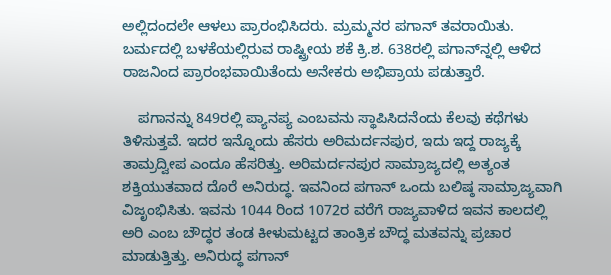ಅಲ್ಲಿದಂದಲೇ ಆಳಲು ಪ್ರಾರಂಭಿಸಿದರು. ಮ್ರಮ್ಮನರ ಪಗಾನ್ ತವರಾಯಿತು. ಬರ್ಮದಲ್ಲಿ ಬಳಕೆಯಲ್ಲಿರುವ ರಾಷ್ಟ್ರೀಯ ಶಕೆ ಕ್ರಿ.ಶ. 638ರಲ್ಲಿ ಪಗಾನ್‍ನ್ನಲ್ಲಿ ಆಳಿದ ರಾಜನಿಂದ ಪ್ರಾರಂಭವಾಯಿತೆಂದು ಅನೇಕರು ಅಭಿಪ್ರಾಯ ಪಡುತ್ತಾರೆ.

    ಪಗಾನನ್ನು 849ರಲ್ಲಿ ಪ್ಯಾನಪ್ಯ ಎಂಬವನು ಸ್ಥಾಪಿಸಿದನೆಂದು ಕೆಲವು ಕಥೆಗಳು ತಿಳಿಸುತ್ತವೆ. ಇದರ ಇನ್ನೊಂದು ಹೆಸರು ಅರಿಮರ್ದನಪುರ, ಇದು ಇದ್ದ ರಾಜ್ಯಕ್ಕೆ ತಾಮ್ರದ್ವೀಪ ಎಂದೂ ಹೆಸರಿತ್ತು. ಅರಿಮರ್ದನಪುರ ಸಾಮ್ರಾಜ್ಯದಲ್ಲಿ ಅತ್ಯಂತ ಶಕ್ತಿಯುತವಾದ ದೊರೆ ಅನಿರುದ್ಧ. ಇವನಿಂದ ಪಗಾನ್ ಒಂದು ಬಲಿಷ್ಠ ಸಾಮ್ರಾಜ್ಯವಾಗಿ ವಿಜೃಂಭಿಸಿತು. ಇವನು 1044 ರಿಂದ 1072ರ ವರೆಗೆ ರಾಜ್ಯವಾಳಿದ ಇವನ ಕಾಲದಲ್ಲಿ ಅರಿ ಎಂಬ ಬೌದ್ಧರ ತಂಡ ಕೀಳುಮಟ್ಟದ ತಾಂತ್ರಿಕ ಬೌದ್ಧ ಮತವನ್ನು ಪ್ರಚಾರ ಮಾಡುತ್ತಿತ್ತು. ಅನಿರುದ್ಧ ಪಗಾನ್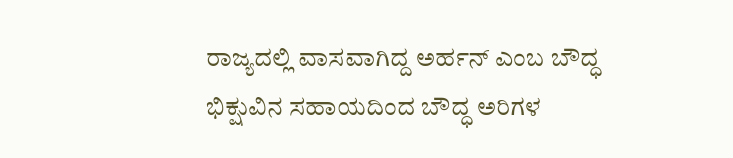ರಾಜ್ಯದಲ್ಲಿ ವಾಸವಾಗಿದ್ದ ಅರ್ಹನ್ ಎಂಬ ಬೌದ್ಧ ಭಿಕ್ಷುವಿನ ಸಹಾಯದಿಂದ ಬೌದ್ಧ ಅರಿಗಳ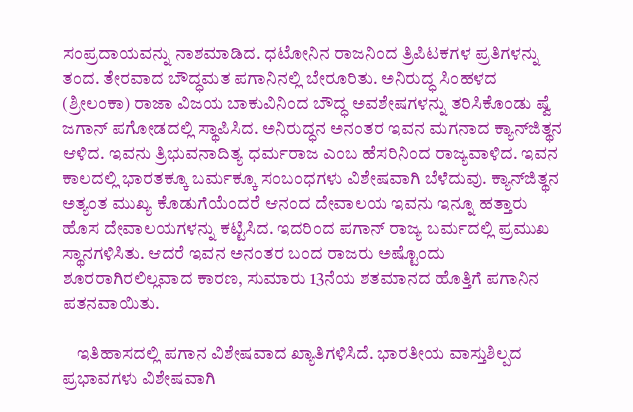ಸಂಪ್ರದಾಯವನ್ನು ನಾಶಮಾಡಿದ. ಧಟೋನಿನ ರಾಜನಿಂದ ತ್ರಿಪಿಟಕಗಳ ಪ್ರತಿಗಳನ್ನು ತಂದ. ತೇರವಾದ ಬೌದ್ಧಮತ ಪಗಾನಿನಲ್ಲಿ ಬೇರೂರಿತು. ಅನಿರುದ್ಧ ಸಿಂಹಳದ (ಶ್ರೀಲಂಕಾ) ರಾಜಾ ವಿಜಯ ಬಾಕುವಿನಿಂದ ಬೌದ್ಧ ಅವಶೇಷಗಳನ್ನು ತರಿಸಿಕೊಂಡು ಷ್ವೆ ಜಗಾನ್ ಪಗೋಡದಲ್ಲಿ ಸ್ಥಾಪಿಸಿದ. ಅನಿರುದ್ಧನ ಅನಂತರ ಇವನ ಮಗನಾದ ಕ್ಯಾನ್‍ಜಿತ್ಥನ ಆಳಿದ. ಇವನು ತ್ರಿಭುವನಾದಿತ್ಯ ಧರ್ಮರಾಜ ಎಂಬ ಹೆಸರಿನಿಂದ ರಾಜ್ಯವಾಳಿದ. ಇವನ ಕಾಲದಲ್ಲಿ ಭಾರತಕ್ಕೂ ಬರ್ಮಕ್ಕೂ ಸಂಬಂಧಗಳು ವಿಶೇಷವಾಗಿ ಬೆಳೆದುವು. ಕ್ಯಾನ್‍ಜಿತ್ಥನ ಅತ್ಯಂತ ಮುಖ್ಯ ಕೊಡುಗೆಯೆಂದರೆ ಆನಂದ ದೇವಾಲಯ ಇವನು ಇನ್ನೂ ಹತ್ತಾರು ಹೊಸ ದೇವಾಲಯಗಳನ್ನು ಕಟ್ಟಿಸಿದ. ಇದರಿಂದ ಪಗಾನ್ ರಾಜ್ಯ ಬರ್ಮದಲ್ಲಿ ಪ್ರಮುಖ ಸ್ಥಾನಗಳಿಸಿತು. ಆದರೆ ಇವನ ಅನಂತರ ಬಂದ ರಾಜರು ಅಷ್ಟೊಂದು ಶೂರರಾಗಿರಲಿಲ್ಲವಾದ ಕಾರಣ, ಸುಮಾರು 13ನೆಯ ಶತಮಾನದ ಹೊತ್ತಿಗೆ ಪಗಾನಿನ ಪತನವಾಯಿತು.

    ಇತಿಹಾಸದಲ್ಲಿ ಪಗಾನ ವಿಶೇಷವಾದ ಖ್ಯಾತಿಗಳಿಸಿದೆ. ಭಾರತೀಯ ವಾಸ್ತುಶಿಲ್ಪದ ಪ್ರಭಾವಗಳು ವಿಶೇಷವಾಗಿ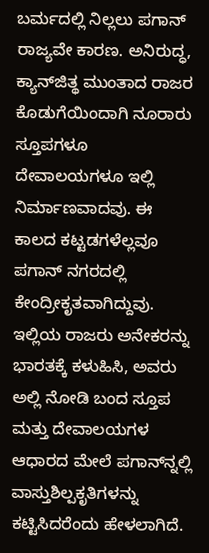ಬರ್ಮದಲ್ಲಿ ನಿಲ್ಲಲು ಪಗಾನ್ ರಾಜ್ಯವೇ ಕಾರಣ. ಅನಿರುದ್ಧ, ಕ್ಯಾನ್‍ಜಿತ್ಥ ಮುಂತಾದ ರಾಜರ ಕೊಡುಗೆಯಿಂದಾಗಿ ನೂರಾರು ಸ್ತೂಪಗಳೂ ದೇವಾಲಯಗಳೂ ಇಲ್ಲಿ ನಿರ್ಮಾಣವಾದವು. ಈ ಕಾಲದ ಕಟ್ಟಡಗಳೆಲ್ಲವೂ ಪಗಾನ್ ನಗರದಲ್ಲಿ ಕೇಂದ್ರೀಕೃತವಾಗಿದ್ದುವು. ಇಲ್ಲಿಯ ರಾಜರು ಅನೇಕರನ್ನು ಭಾರತಕ್ಕೆ ಕಳುಹಿಸಿ, ಅವರು ಅಲ್ಲಿ ನೋಡಿ ಬಂದ ಸ್ತೂಪ ಮತ್ತು ದೇವಾಲಯಗಳ ಆಧಾರದ ಮೇಲೆ ಪಗಾನ್‍ನ್ನಲ್ಲಿ ವಾಸ್ತುಶಿಲ್ಪಕೃತಿಗಳನ್ನು ಕಟ್ಟಿಸಿದರೆಂದು ಹೇಳಲಾಗಿದೆ.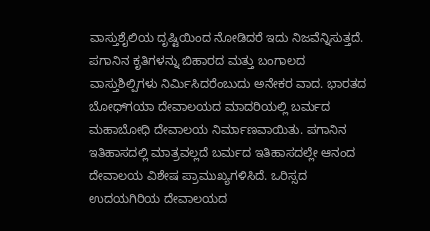ವಾಸ್ತುಶೈಲಿಯ ದೃಷ್ಟಿಯಿಂದ ನೋಡಿದರೆ ಇದು ನಿಜವೆನ್ನಿಸುತ್ತದೆ. ಪಗಾನಿನ ಕೃತಿಗಳನ್ನು ಬಿಹಾರದ ಮತ್ತು ಬಂಗಾಲದ ವಾಸ್ತುಶಿಲ್ಪಿಗಳು ನಿರ್ಮಿಸಿದರೆಂಬುದು ಅನೇಕರ ವಾದ. ಭಾರತದ ಬೋಧ್‍ಗಯಾ ದೇವಾಲಯದ ಮಾದರಿಯಲ್ಲಿ ಬರ್ಮದ ಮಹಾಬೋಧಿ ದೇವಾಲಯ ನಿರ್ಮಾಣವಾಯಿತು. ಪಗಾನಿನ ಇತಿಹಾಸದಲ್ಲಿ ಮಾತ್ರವಲ್ಲದೆ ಬರ್ಮದ ಇತಿಹಾಸದಲ್ಲೇ ಆನಂದ ದೇವಾಲಯ ವಿಶೇಷ ಪ್ರಾಮುಖ್ಯಗಳಿಸಿದೆ. ಒರಿಸ್ಸದ ಉದಯಗಿರಿಯ ದೇವಾಲಯದ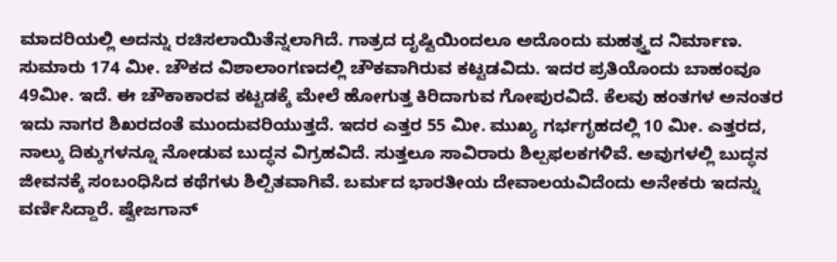ಮಾದರಿಯಲ್ಲಿ ಅದನ್ನು ರಚಿಸಲಾಯಿತೆನ್ನಲಾಗಿದೆ. ಗಾತ್ರದ ದೃಷ್ಟಿಯಿಂದಲೂ ಅದೊಂದು ಮಹತ್ವ್ತದ ನಿರ್ಮಾಣ. ಸುಮಾರು 174 ಮೀ. ಚೌಕದ ವಿಶಾಲಾಂಗಣದಲ್ಲಿ ಚೌಕವಾಗಿರುವ ಕಟ್ಟಡವಿದು. ಇದರ ಪ್ರತಿಯೊಂದು ಬಾಹಂವೂ 49ಮೀ. ಇದೆ. ಈ ಚೌಕಾಕಾರವ ಕಟ್ಟಡಕ್ಕೆ ಮೇಲೆ ಹೋಗುತ್ತ ಕಿರಿದಾಗುವ ಗೋಪುರವಿದೆ. ಕೆಲವು ಹಂತಗಳ ಅನಂತರ ಇದು ನಾಗರ ಶಿಖರದಂತೆ ಮುಂದುವರಿಯುತ್ತದೆ. ಇದರ ಎತ್ತರ 55 ಮೀ. ಮುಖ್ಯ ಗರ್ಭಗೃಹದಲ್ಲಿ 10 ಮೀ. ಎತ್ತರದ, ನಾಲ್ಕು ದಿಕ್ಕುಗಳನ್ನೂ ನೋಡುವ ಬುದ್ಧನ ವಿಗ್ರಹವಿದೆ. ಸುತ್ತಲೂ ಸಾವಿರಾರು ಶಿಲ್ಪಫಲಕಗಳಿವೆ. ಅವುಗಳಲ್ಲಿ ಬುದ್ಧನ ಜೀವನಕ್ಕೆ ಸಂಬಂಧಿಸಿದ ಕಥೆಗಳು ಶಿಲ್ಪಿತವಾಗಿವೆ. ಬರ್ಮದ ಭಾರತೀಯ ದೇವಾಲಯವಿದೆಂದು ಅನೇಕರು ಇದನ್ನು ವರ್ಣಿಸಿದ್ದಾರೆ. ಷ್ವೇಜಗಾನ್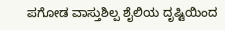ಪಗೋಡ ವಾಸ್ತುಶಿಲ್ಪ ಶೈಲಿಯ ದೃಷ್ಟಿಯಿಂದ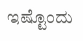ಇಷ್ಟೊಂದು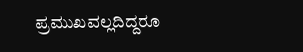ಪ್ರಮುಖವಲ್ಲದಿದ್ದರೂ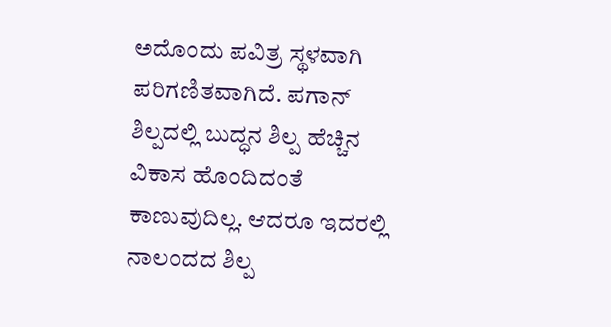ಅದೊಂದು ಪವಿತ್ರ ಸ್ಥಳವಾಗಿ ಪರಿಗಣಿತವಾಗಿದೆ. ಪಗಾನ್ ಶಿಲ್ಪದಲ್ಲಿ ಬುದ್ಧನ ಶಿಲ್ಪ ಹೆಚ್ಚಿನ ವಿಕಾಸ ಹೊಂದಿದಂತೆ ಕಾಣುವುದಿಲ್ಲ. ಆದರೂ ಇದರಲ್ಲಿ ನಾಲಂದದ ಶಿಲ್ಪ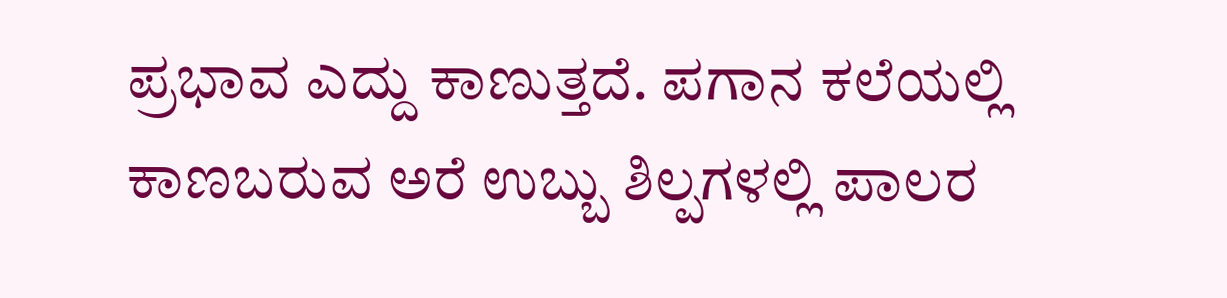ಪ್ರಭಾವ ಎದ್ದು ಕಾಣುತ್ತದೆ. ಪಗಾನ ಕಲೆಯಲ್ಲಿ ಕಾಣಬರುವ ಅರೆ ಉಬ್ಬು ಶಿಲ್ಪಗಳಲ್ಲಿ ಪಾಲರ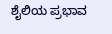ಶೈಲಿಯ ಪ್ರಭಾವ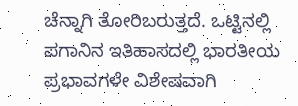ಚೆನ್ನಾಗಿ ತೋರಿಬರುತ್ತದೆ. ಒಟ್ಟಿನಲ್ಲಿ ಪಗಾನಿನ ಇತಿಹಾಸದಲ್ಲಿ ಭಾರತೀಯ ಪ್ರಭಾವಗಳೇ ವಿಶೇಷವಾಗಿ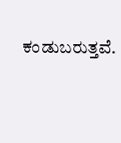ಕಂಡುಬರುತ್ತವೆ.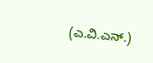(ಎ.ವಿ.ಎನ್.)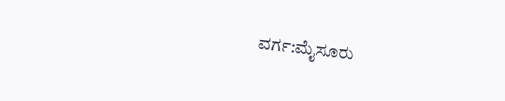ವರ್ಗ:ಮೈಸೂರು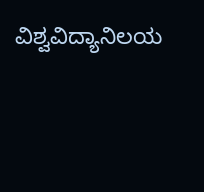ವಿಶ್ವವಿದ್ಯಾನಿಲಯ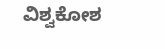ವಿಶ್ವಕೋಶ